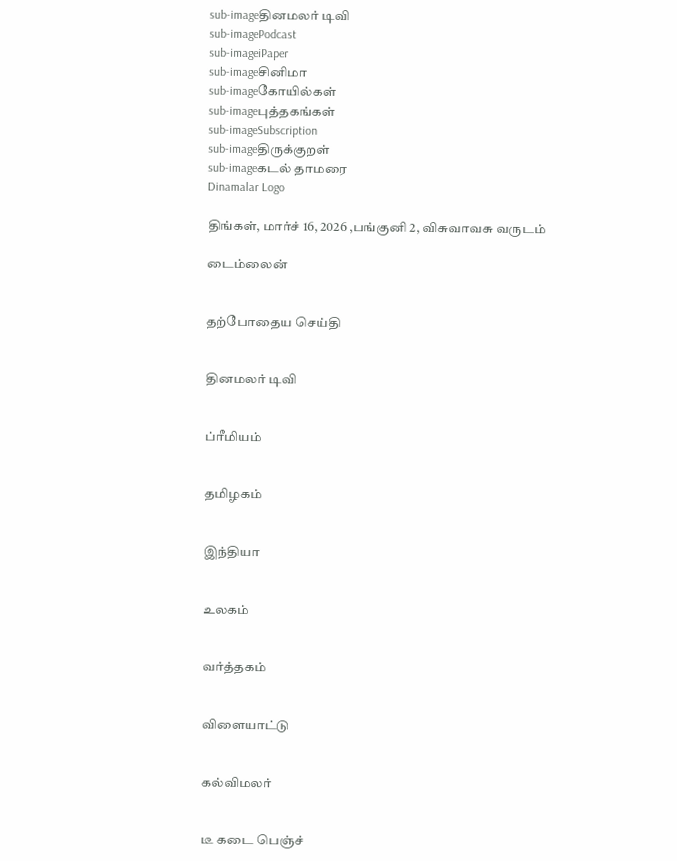sub-imageதினமலர் டிவி
sub-imagePodcast
sub-imageiPaper
sub-imageசினிமா
sub-imageகோயில்கள்
sub-imageபுத்தகங்கள்
sub-imageSubscription
sub-imageதிருக்குறள்
sub-imageகடல் தாமரை
Dinamalar Logo

திங்கள், மார்ச் 16, 2026 ,பங்குனி 2, விசுவாவசு வருடம்

டைம்லைன்


தற்போதைய செய்தி


தினமலர் டிவி


ப்ரீமியம்


தமிழகம்


இந்தியா


உலகம்


வர்த்தகம்


விளையாட்டு


கல்விமலர்


டீ கடை பெஞ்ச்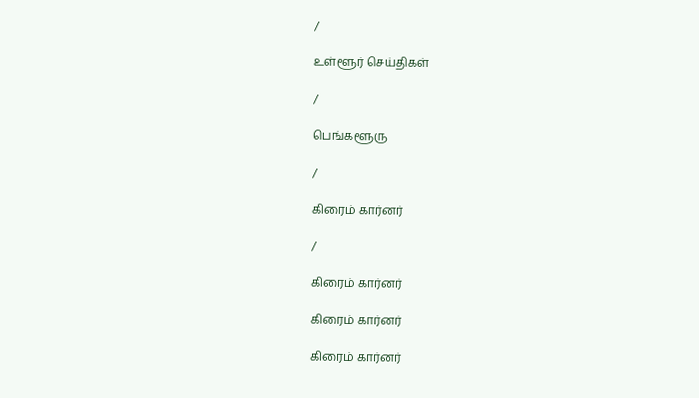/

உள்ளூர் செய்திகள்

/

பெங்களூரு

/

கிரைம் கார்னர்

/

கிரைம் கார்னர்

கிரைம் கார்னர்

கிரைம் கார்னர்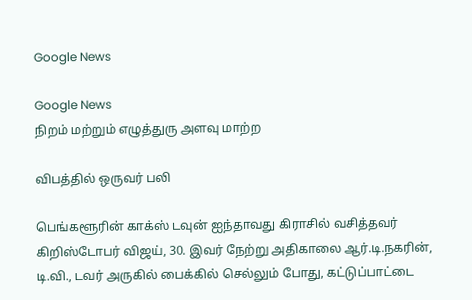Google News

Google News
நிறம் மற்றும் எழுத்துரு அளவு மாற்ற

விபத்தில் ஒருவர் பலி

பெங்களூரின் காக்ஸ் டவுன் ஐந்தாவது கிராசில் வசித்தவர் கிறிஸ்டோபர் விஜய், 30. இவர் நேற்று அதிகாலை ஆர்.டி.நகரின், டி.வி., டவர் அருகில் பைக்கில் செல்லும் போது, கட்டுப்பாட்டை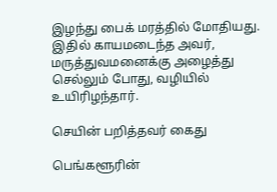இழந்து பைக் மரத்தில் மோதியது. இதில் காயமடைந்த அவர், மருத்துவமனைக்கு அழைத்து செல்லும் போது, வழியில் உயிரிழந்தார்.

செயின் பறித்தவர் கைது

பெங்களூரின்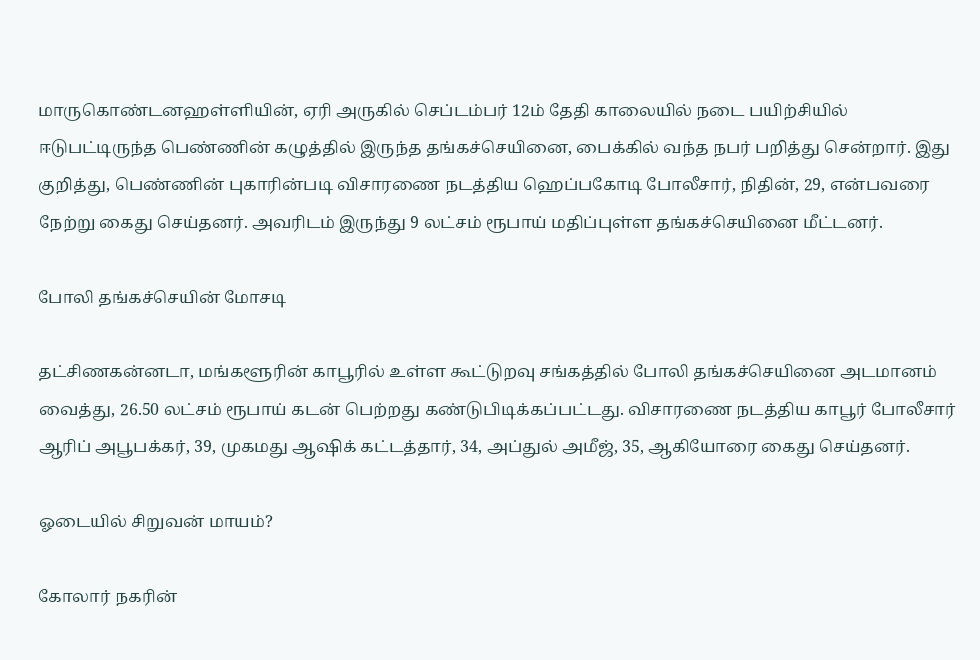மாருகொண்டனஹள்ளியின், ஏரி அருகில் செப்டம்பர் 12ம் தேதி காலையில் நடை பயிற்சியில் ஈடுபட்டிருந்த பெண்ணின் கழுத்தில் இருந்த தங்கச்செயினை, பைக்கில் வந்த நபர் பறித்து சென்றார். இது குறித்து, பெண்ணின் புகாரின்படி விசாரணை நடத்திய ஹெப்பகோடி போலீசார், நிதின், 29, என்பவரை நேற்று கைது செய்தனர். அவரிடம் இருந்து 9 லட்சம் ரூபாய் மதிப்புள்ள தங்கச்செயினை மீட்டனர்.

போலி தங்கச்செயின் மோசடி

தட்சிணகன்னடா, மங்களூரின் காபூரில் உள்ள கூட்டுறவு சங்கத்தில் போலி தங்கச்செயினை அடமானம் வைத்து, 26.50 லட்சம் ரூபாய் கடன் பெற்றது கண்டுபிடிக்கப்பட்டது. விசாரணை நடத்திய காபூர் போலீசார் ஆரிப் அபூபக்கர், 39, முகமது ஆஷிக் கட்டத்தார், 34, அப்துல் அமீஜ், 35, ஆகியோரை கைது செய்தனர்.

ஓடையில் சிறுவன் மாயம்?

கோலார் நகரின்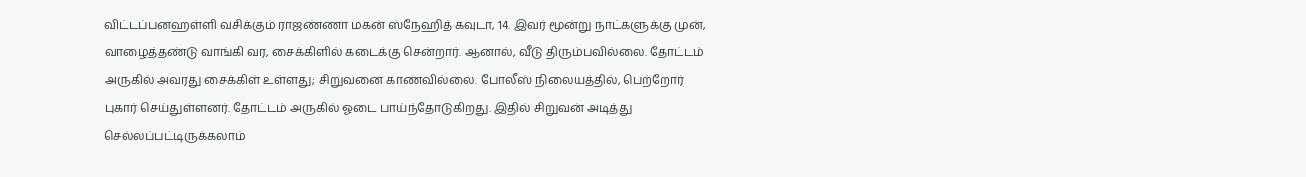விட்டப்பனஹள்ளி வசிக்கும் ராஜண்ணா மகன் ஸ்நேஹித் கவுடா, 14. இவர் மூன்று நாட்களுக்கு முன், வாழைத்தண்டு வாங்கி வர, சைக்கிளில் கடைக்கு சென்றார். ஆனால், வீடு திரும்பவில்லை. தோட்டம் அருகில் அவரது சைக்கிள் உள்ளது; சிறுவனை காணவில்லை. போலீஸ் நிலையத்தில், பெற்றோர் புகார் செய்துள்ளனர். தோட்டம் அருகில் ஓடை பாய்ந்தோடுகிறது. இதில் சிறுவன் அடித்து செல்லப்பட்டிருக்கலாம்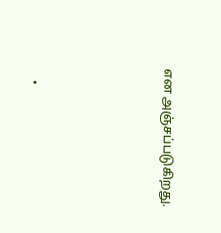என அஞ்சப்படுகிறது.




    •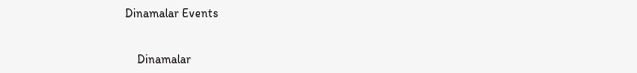Dinamalar Events


    Dinamalar